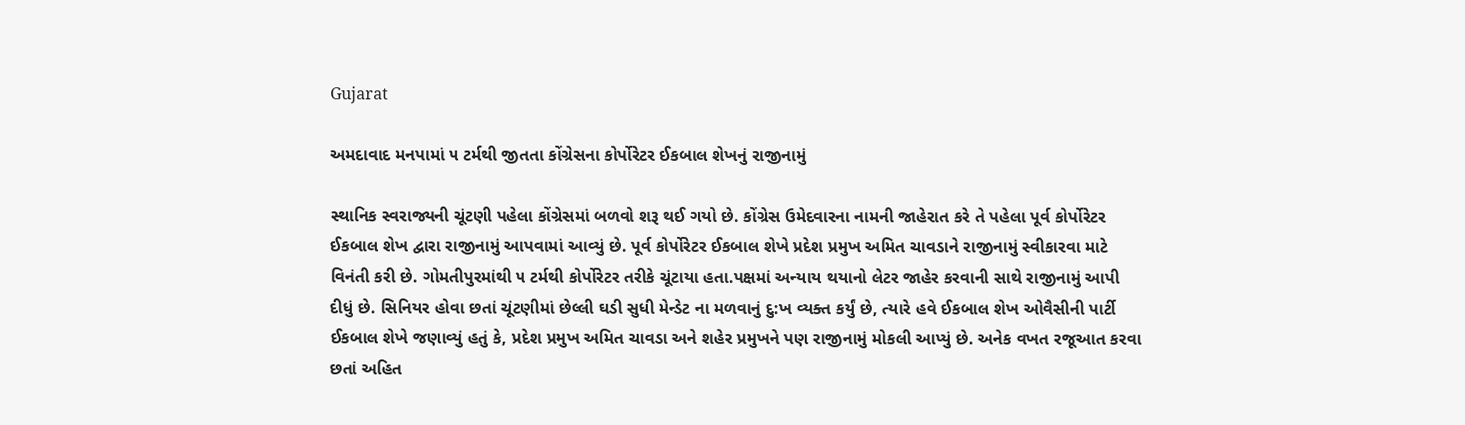Gujarat

અમદાવાદ મનપામાં ૫ ટર્મથી જીતતા કોંગ્રેસના કોર્પોરેટર ઈકબાલ શેખનું રાજીનામું

સ્થાનિક સ્વરાજ્યની ચૂંટણી પહેલા કોંગ્રેસમાં બળવો શરૂ થઈ ગયો છે. કોંગ્રેસ ઉમેદવારના નામની જાહેરાત કરે તે પહેલા પૂર્વ કોર્પોરેટર ઈકબાલ શેખ દ્વારા રાજીનામું આપવામાં આવ્યું છે. પૂર્વ કોર્પોરેટર ઈકબાલ શેખે પ્રદેશ પ્રમુખ અમિત ચાવડાને રાજીનામું સ્વીકારવા માટે વિનંતી કરી છે. ગોમતીપુરમાંથી ૫ ટર્મથી કોર્પોરેટર તરીકે ચૂંટાયા હતા.પક્ષમાં અન્યાય થયાનો લેટર જાહેર કરવાની સાથે રાજીનામું આપી દીધું છે. સિનિયર હોવા છતાં ચૂંટણીમાં છેલ્લી ઘડી સુધી મેન્ડેટ ના મળવાનું દુ:ખ વ્યક્ત કર્યું છે, ત્યારે હવે ઈકબાલ શેખ ઓવૈસીની પાર્ટી ઈકબાલ શેખે જણાવ્યું હતું કે, પ્રદેશ પ્રમુખ અમિત ચાવડા અને શહેર પ્રમુખને પણ રાજીનામું મોકલી આપ્યું છે. અનેક વખત રજૂઆત કરવા છતાં અહિત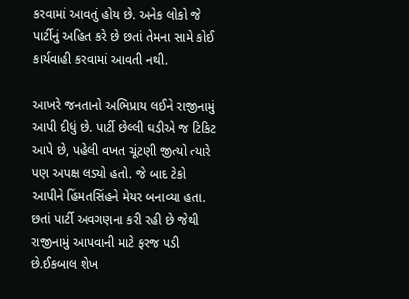કરવામાં આવતું હોય છે. અનેક લોકો જે પાર્ટીનું અહિત કરે છે છતાં તેમના સામે કોઈ કાર્યવાહી કરવામાં આવતી નથી.

આખરે જનતાનો અભિપ્રાય લઈને રાજીનામું આપી દીધું છે. પાર્ટી છેલ્લી ઘડીએ જ ટિકિટ આપે છે, પહેલી વખત ચૂંટણી જીત્યો ત્યારે પણ અપક્ષ લડ્યો હતો. જે બાદ ટેકો આપીને હિંમતસિંહને મેયર બનાવ્યા હતા. છતાં પાર્ટી અવગણના કરી રહી છે જેથી રાજીનામું આપવાની માટે ફરજ પડી છે.ઈકબાલ શેખ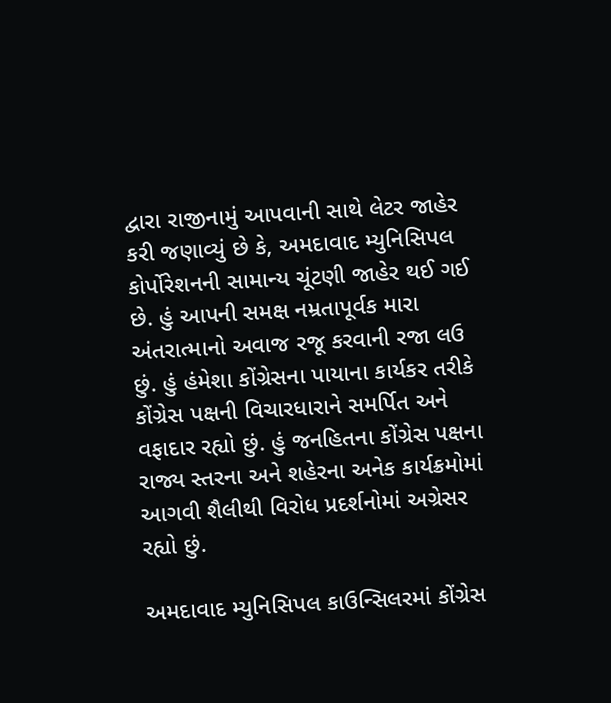દ્વારા રાજીનામું આપવાની સાથે લેટર જાહેર કરી જણાવ્યું છે કે, અમદાવાદ મ્યુનિસિપલ કોર્પોરેશનની સામાન્ય ચૂંટણી જાહેર થઈ ગઈ છે. હું આપની સમક્ષ નમ્રતાપૂર્વક મારા અંતરાત્માનો અવાજ રજૂ કરવાની રજા લઉ છું. હું હંમેશા કોંગ્રેસના પાયાના કાર્યકર તરીકે કોંગ્રેસ પક્ષની વિચારધારાને સમર્પિત અને વફાદાર રહ્યો છું. હું જનહિતના કોંગ્રેસ પક્ષના રાજ્ય સ્તરના અને શહેરના અનેક કાર્યક્રમોમાં આગવી શૈલીથી વિરોધ પ્રદર્શનોમાં અગ્રેસર રહ્યો છું.

અમદાવાદ મ્યુનિસિપલ કાઉન્સિલરમાં કોંગ્રેસ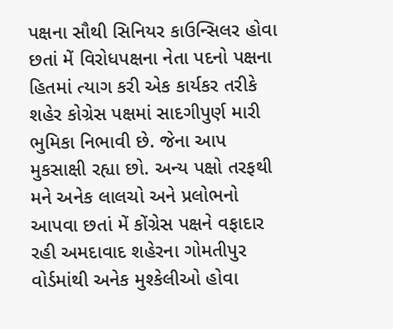પક્ષના સૌથી સિનિયર કાઉન્સિલર હોવા છતાં મેં વિરોધપક્ષના નેતા પદનો પક્ષના હિતમાં ત્યાગ કરી એક કાર્યકર તરીકે શહેર કોગ્રેસ પક્ષમાં સાદગીપુર્ણ મારી ભુમિકા નિભાવી છે. જેના આપ મુકસાક્ષી રહ્યા છો. અન્ય પક્ષો તરફથી મને અનેક લાલચો અને પ્રલોભનો આપવા છતાં મેં કોંગ્રેસ પક્ષને વફાદાર રહી અમદાવાદ શહેરના ગોમતીપુર વોર્ડમાંથી અનેક મુશ્કેલીઓ હોવા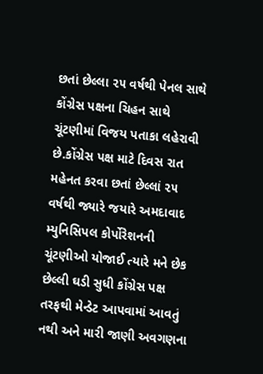છતાં છેલ્લા ૨૫ વર્ષથી પેનલ સાથે કોંગ્રેસ પક્ષના ચિહન સાથે ચૂંટણીમાં વિજય પતાકા લહેરાવી છે.કોંગ્રેસ પક્ષ માટે દિવસ રાત મહેનત કરવા છતાં છેલ્લાં ૨૫ વર્ષથી જ્યારે જયારે અમદાવાદ મ્યુનિસિપલ કોર્પોરેશનની ચૂંટણીઓ યોજાઈ ત્યારે મને છેક છેલ્લી ઘડી સુધી કોંગ્રેસ પક્ષ તરફથી મેન્ડેટ આપવામાં આવતું નથી અને મારી જાણી અવગણના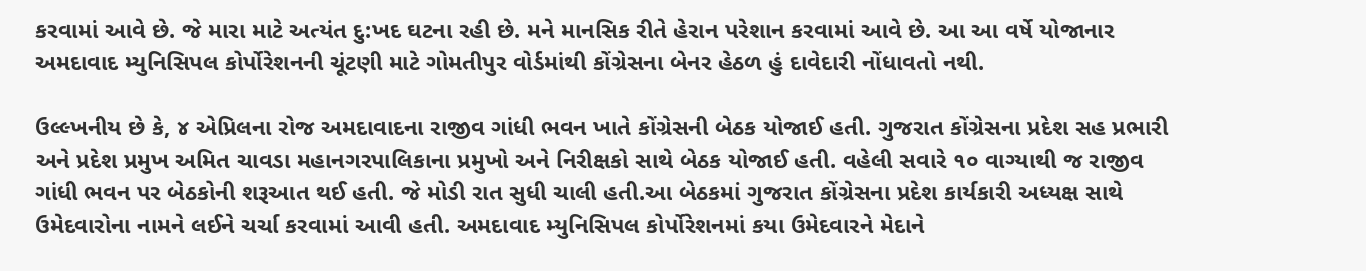કરવામાં આવે છે. જે મારા માટે અત્યંત દુ:ખદ ઘટના રહી છે. મને માનસિક રીતે હેરાન પરેશાન કરવામાં આવે છે. આ આ વર્ષે યોજાનાર અમદાવાદ મ્યુનિસિપલ કોર્પોરેશનની ચૂંટણી માટે ગોમતીપુર વોર્ડમાંથી કોંગ્રેસના બેનર હેઠળ હું દાવેદારી નોંધાવતો નથી.

ઉલ્લ્ખનીય છે કે, ૪ એપ્રિલના રોજ અમદાવાદના રાજીવ ગાંધી ભવન ખાતે કોંગ્રેસની બેઠક યોજાઈ હતી. ગુજરાત કોંગ્રેસના પ્રદેશ સહ પ્રભારી અને પ્રદેશ પ્રમુખ અમિત ચાવડા મહાનગરપાલિકાના પ્રમુખો અને નિરીક્ષકો સાથે બેઠક યોજાઈ હતી. વહેલી સવારે ૧૦ વાગ્યાથી જ રાજીવ ગાંધી ભવન પર બેઠકોની શરૂઆત થઈ હતી. જે મોડી રાત સુધી ચાલી હતી.આ બેઠકમાં ગુજરાત કોંગ્રેસના પ્રદેશ કાર્યકારી અધ્યક્ષ સાથે ઉમેદવારોના નામને લઈને ચર્ચા કરવામાં આવી હતી. અમદાવાદ મ્યુનિસિપલ કોર્પોરેશનમાં કયા ઉમેદવારને મેદાને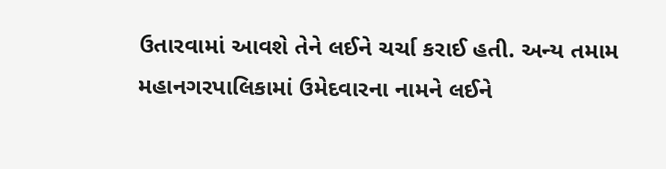ઉતારવામાં આવશે તેને લઈને ચર્ચા કરાઈ હતી. અન્ય તમામ મહાનગરપાલિકામાં ઉમેદવારના નામને લઈને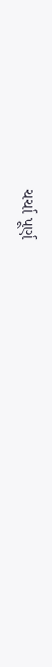ચર્ચા પૂર્ણ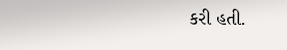કરી હતી.